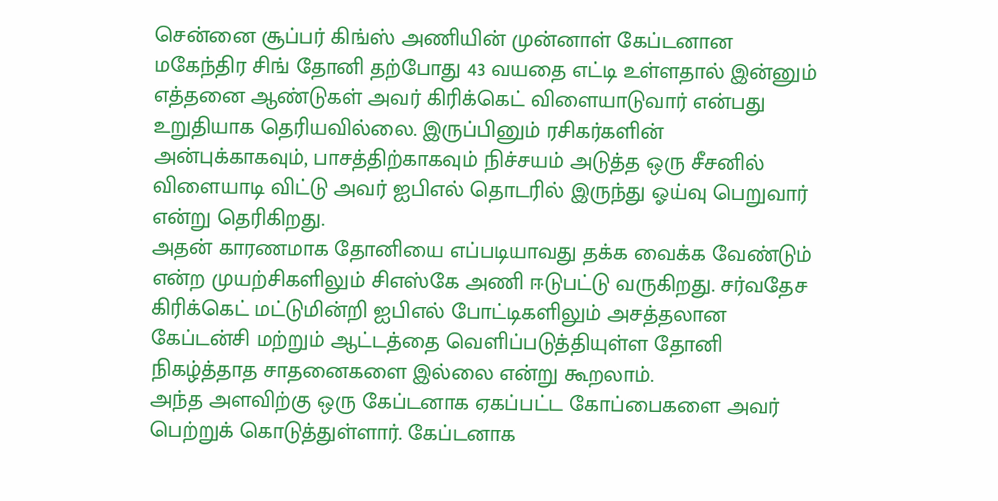சென்னை சூப்பர் கிங்ஸ் அணியின் முன்னாள் கேப்டனான மகேந்திர சிங் தோனி தற்போது 43 வயதை எட்டி உள்ளதால் இன்னும் எத்தனை ஆண்டுகள் அவர் கிரிக்கெட் விளையாடுவார் என்பது உறுதியாக தெரியவில்லை. இருப்பினும் ரசிகர்களின் அன்புக்காகவும், பாசத்திற்காகவும் நிச்சயம் அடுத்த ஒரு சீசனில் விளையாடி விட்டு அவர் ஐபிஎல் தொடரில் இருந்து ஓய்வு பெறுவார் என்று தெரிகிறது.
அதன் காரணமாக தோனியை எப்படியாவது தக்க வைக்க வேண்டும் என்ற முயற்சிகளிலும் சிஎஸ்கே அணி ஈடுபட்டு வருகிறது. சர்வதேச கிரிக்கெட் மட்டுமின்றி ஐபிஎல் போட்டிகளிலும் அசத்தலான கேப்டன்சி மற்றும் ஆட்டத்தை வெளிப்படுத்தியுள்ள தோனி நிகழ்த்தாத சாதனைகளை இல்லை என்று கூறலாம்.
அந்த அளவிற்கு ஒரு கேப்டனாக ஏகப்பட்ட கோப்பைகளை அவர் பெற்றுக் கொடுத்துள்ளார். கேப்டனாக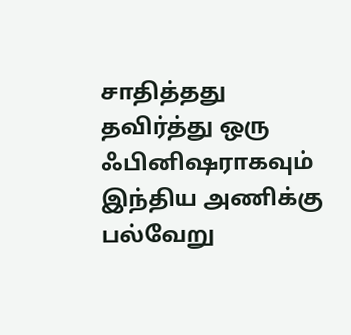சாதித்தது தவிர்த்து ஒரு ஃபினிஷராகவும் இந்திய அணிக்கு பல்வேறு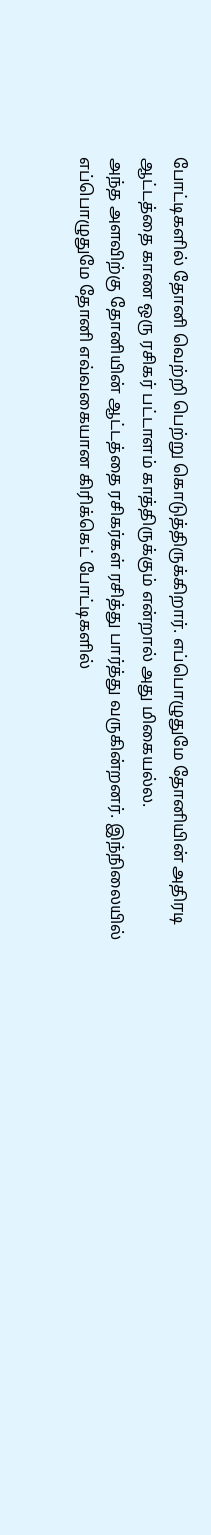போட்டிகளில் தோனி வெற்றி பெற்று கொடுத்திருக்கிறார். எப்பொழுதுமே தோனியின் அதிரடி ஆட்டத்தை காண ஒரு ரசிகர் பட்டாளம் காத்திருக்கும் என்றால் அது மிகையல்ல.
அந்த அளவிற்கு தோனியின் ஆட்டத்தை ரசிகர்கள் ரசித்து பார்த்து வருகின்றனர். இந்நிலையில் எப்பொழுதுமே தோனி எவ்வகையான கிரிக்கெட் போட்டிகளில்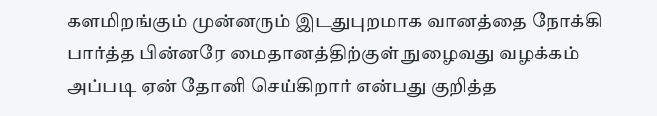களமிறங்கும் முன்னரும் இடதுபுறமாக வானத்தை நோக்கி பார்த்த பின்னரே மைதானத்திற்குள் நுழைவது வழக்கம் அப்படி ஏன் தோனி செய்கிறார் என்பது குறித்த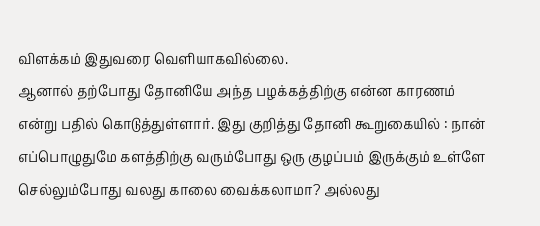விளக்கம் இதுவரை வெளியாகவில்லை.
ஆனால் தற்போது தோனியே அந்த பழக்கத்திற்கு என்ன காரணம் என்று பதில் கொடுத்துள்ளார். இது குறித்து தோனி கூறுகையில் : நான் எப்பொழுதுமே களத்திற்கு வரும்போது ஒரு குழப்பம் இருக்கும் உள்ளே செல்லும்போது வலது காலை வைக்கலாமா? அல்லது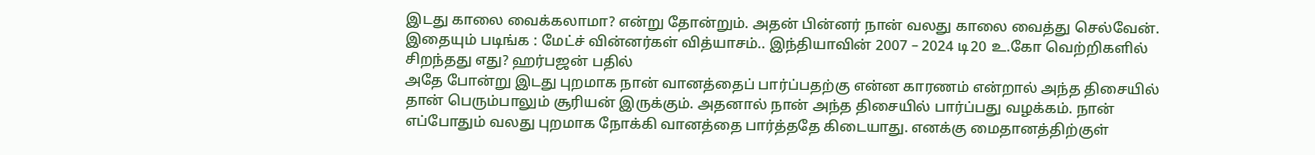இடது காலை வைக்கலாமா? என்று தோன்றும். அதன் பின்னர் நான் வலது காலை வைத்து செல்வேன்.
இதையும் படிங்க : மேட்ச் வின்னர்கள் வித்யாசம்.. இந்தியாவின் 2007 – 2024 டி20 உ.கோ வெற்றிகளில் சிறந்தது எது? ஹர்பஜன் பதில்
அதே போன்று இடது புறமாக நான் வானத்தைப் பார்ப்பதற்கு என்ன காரணம் என்றால் அந்த திசையில் தான் பெரும்பாலும் சூரியன் இருக்கும். அதனால் நான் அந்த திசையில் பார்ப்பது வழக்கம். நான் எப்போதும் வலது புறமாக நோக்கி வானத்தை பார்த்ததே கிடையாது. எனக்கு மைதானத்திற்குள்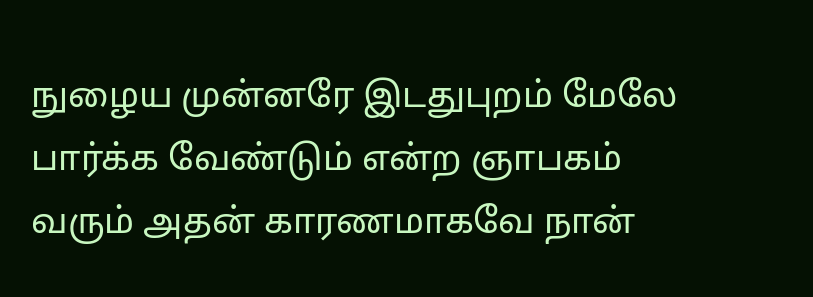நுழைய முன்னரே இடதுபுறம் மேலே பார்க்க வேண்டும் என்ற ஞாபகம் வரும் அதன் காரணமாகவே நான்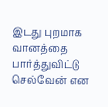இடது புறமாக வானத்தை பார்த்துவிட்டு செல்வேன் என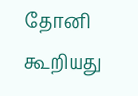தோனி கூறியது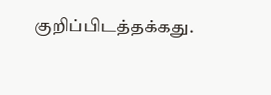குறிப்பிடத்தக்கது.